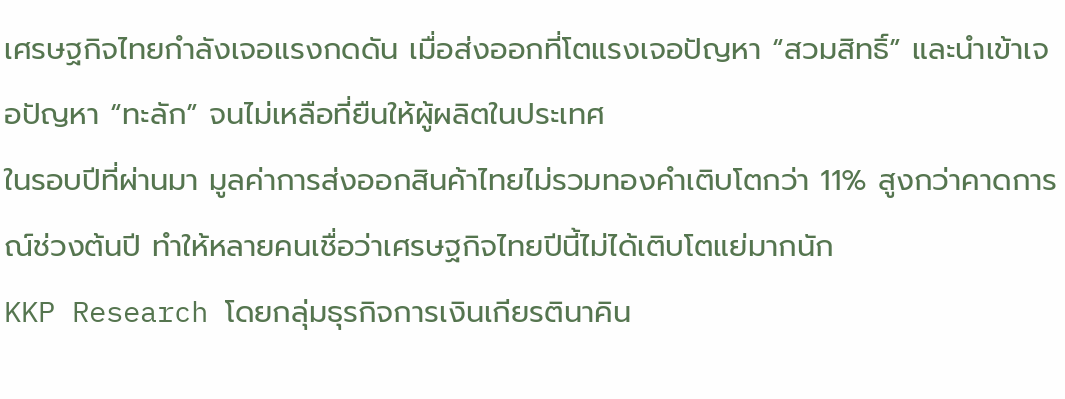เศรษฐกิจไทยกำลังเจอแรงกดดัน เมื่อส่งออกที่โตแรงเจอปัญหา “สวมสิทธิ์” และนำเข้าเจอปัญหา “ทะลัก” จนไม่เหลือที่ยืนให้ผู้ผลิตในประเทศ
ในรอบปีที่ผ่านมา มูลค่าการส่งออกสินค้าไทยไม่รวมทองคำเติบโตกว่า 11% สูงกว่าคาดการณ์ช่วงต้นปี ทำให้หลายคนเชื่อว่าเศรษฐกิจไทยปีนี้ไม่ได้เติบโตแย่มากนัก
KKP Research โดยกลุ่มธุรกิจการเงินเกียรตินาคิน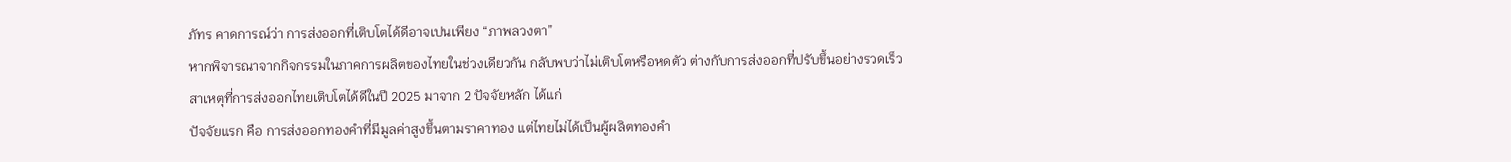ภัทร คาดการณ์ว่า การส่งออกที่เติบโตได้ดีอาจเปนเพียง “ภาพลวงตา”
หากพิจารณาจากกิจกรรมในภาคการผลิตของไทยในช่วงเดียวกัน กลับพบว่าไม่เติบโตหรือหดตัว ต่างกับการส่งออกที่ปรับขึ้นอย่างรวดเร็ว
สาเหตุที่การส่งออกไทยเติบโตได้ดีในปี 2025 มาจาก 2 ปัจจัยหลัก ได้แก่
ปัจจัยแรก คือ การส่งออกทองคำที่มีมูลค่าสูงขึ้นตามราคาทอง แต่ไทยไม่ได้เป็นผู้ผลิตทองคำ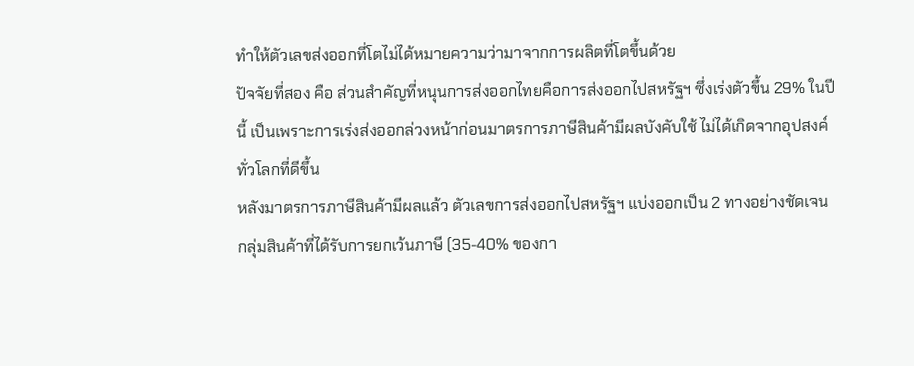ทำให้ตัวเลขส่งออกที่โตไม่ได้หมายความว่ามาจากการผลิตที่โตขึ้นด้วย
ปัจจัยที่สอง คือ ส่วนสำคัญที่หนุนการส่งออกไทยคือการส่งออกไปสหรัฐฯ ซึ่งเร่งตัวขึ้น 29% ในปีนี้ เป็นเพราะการเร่งส่งออกล่วงหน้าก่อนมาตรการภาษีสินค้ามีผลบังคับใช้ ไม่ได้เกิดจากอุปสงค์ทั่วโลกที่ดีขึ้น
หลังมาตรการภาษีสินค้ามีผลแล้ว ตัวเลขการส่งออกไปสหรัฐฯ แบ่งออกเป็น 2 ทางอย่างชัดเจน
กลุ่มสินค้าที่ได้รับการยกเว้นภาษี (35-40% ของกา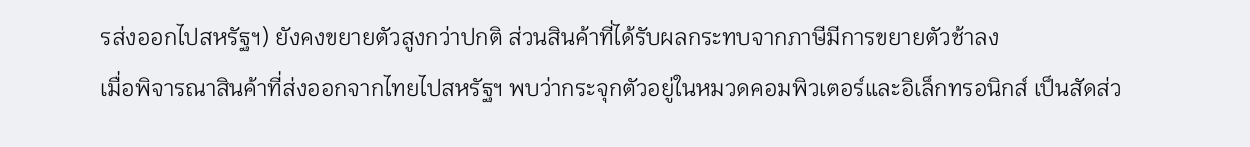รส่งออกไปสหรัฐฯ) ยังคงขยายตัวสูงกว่าปกติ ส่วนสินค้าที่ได้รับผลกระทบจากภาษีมีการขยายตัวช้าลง
เมื่อพิจารณาสินค้าที่ส่งออกจากไทยไปสหรัฐฯ พบว่ากระจุกตัวอยู่ในหมวดคอมพิวเตอร์และอิเล็กทรอนิกส์ เป็นสัดส่ว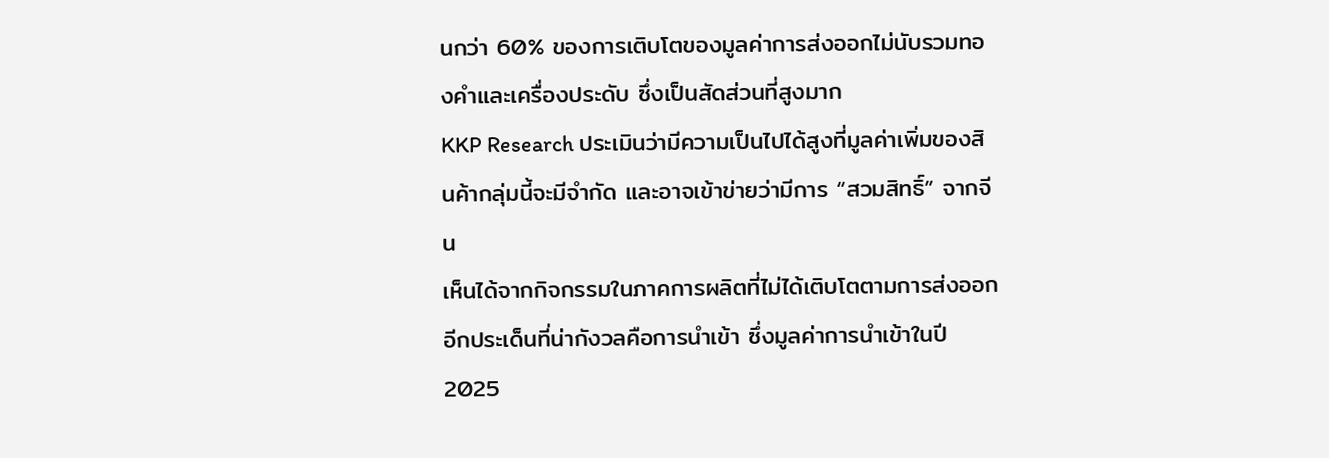นกว่า 60% ของการเติบโตของมูลค่าการส่งออกไม่นับรวมทองคำและเครื่องประดับ ซึ่งเป็นสัดส่วนที่สูงมาก
KKP Research ประเมินว่ามีความเป็นไปได้สูงที่มูลค่าเพิ่มของสินค้ากลุ่มนี้จะมีจำกัด และอาจเข้าข่ายว่ามีการ “สวมสิทธิ์” จากจีน
เห็นได้จากกิจกรรมในภาคการผลิตที่ไม่ได้เติบโตตามการส่งออก
อีกประเด็นที่น่ากังวลคือการนำเข้า ซึ่งมูลค่าการนำเข้าในปี 2025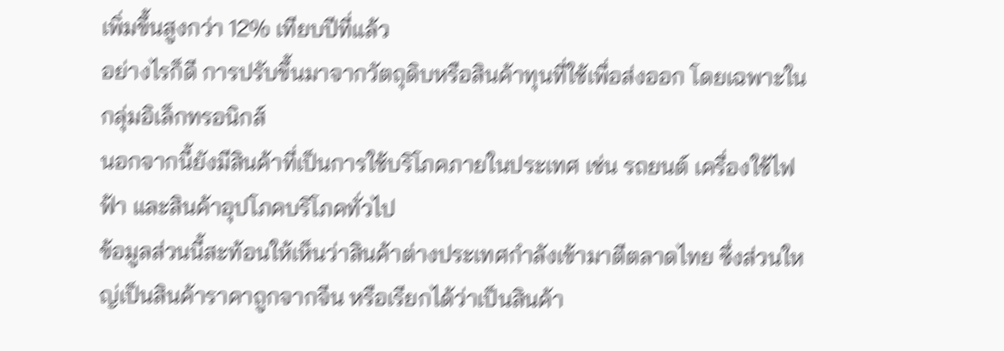เพิ่มขึ้นสูงกว่า 12% เทียบปีที่แล้ว
อย่างไรก็ดี การปรับขึ้นมาจากวัตถุดิบหรือสินค้าทุนที่ใช้เพื่อส่งออก โดยเฉพาะในกลุ่มอิเล็กทรอนิกส์
นอกจากนี้ยังมีสินค้าที่เป็นการใช้บริโภคภายในประเทศ เช่น รถยนต์ เครื่องใช้ไฟฟ้า และสินค้าอุปโภคบริโภคทั่วไป
ข้อมูลส่วนนี้สะท้อนให้เห็นว่าสินค้าต่างประเทศกำลังเข้ามาตีตลาดไทย ซึ่งส่วนใหญ่เป็นสินค้าราคาถูกจากจีน หรือเรียกได้ว่าเป็นสินค้า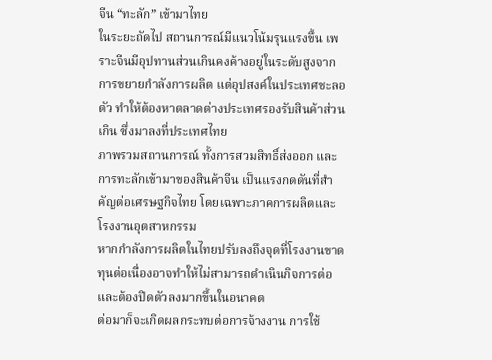จีน “ทะลัก” เข้ามาไทย
ในระยะถัดไป สถานการณ์มีแนวโน้มรุนแรงขึ้น เพราะจีนมีอุปทานส่วนเกินคงค้างอยู่ในระดับสูงจากการขยายกำลังการผลิต แต่อุปสงค์ในประเทศชะลอตัว ทำให้ต้องหาตลาดต่างประเทศรองรับสินค้าส่วนเกิน ซึ่งมาลงที่ประเทศไทย
ภาพรวมสถานการณ์ ทั้งการสวมสิทธิ์ส่งออก และการทะลักเข้ามาของสินค้าจีน เป็นแรงกดดันที่สำคัญต่อเศรษฐกิจไทย โดยเฉพาะภาคการผลิตและโรงงานอุตสาหกรรม
หากกำลังการผลิตในไทยปรับลงถึงจุดที่โรงงานขาดทุนต่อเนื่องอาจทำให้ไม่สามารถดำเนินกิจการต่อและต้องปิดตัวลงมากขึ้นในอนาคต
ต่อมาก็จะเกิดผลกระทบต่อการจ้างงาน การใช้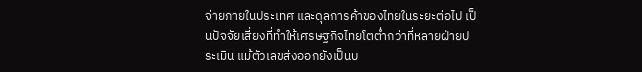จ่ายภายในประเทศ และดุลการค้าของไทยในระยะต่อไป เป็นปัจจัยเสี่ยงที่ทำให้เศรษฐกิจไทยโตต่ำกว่าที่หลายฝ่ายประเมิน แม้ตัวเลขส่งออกยังเป็นบ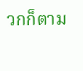วกก็ตาม